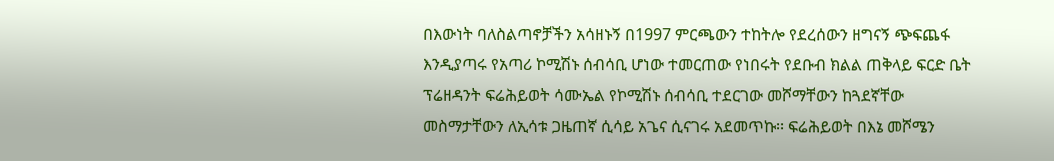በእውነት ባለስልጣኖቻችን አሳዘኑኝ በ1997 ምርጫውን ተከትሎ የደረሰውን ዘግናኝ ጭፍጨፋ እንዲያጣሩ የአጣሪ ኮሚሽኑ ሰብሳቢ ሆነው ተመርጠው የነበሩት የደቡብ ክልል ጠቅላይ ፍርድ ቤት ፕሬዘዳንት ፍሬሕይወት ሳሙኤል የኮሚሽኑ ሰብሳቢ ተደርገው መሾማቸውን ከጓደኛቸው መስማታቸውን ለኢሳቱ ጋዜጠኛ ሲሳይ አጌና ሲናገሩ አደመጥኩ፡፡ ፍሬሕይወት በእኔ መሾሜን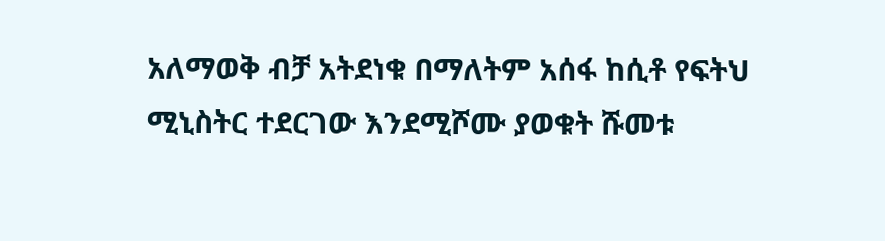አለማወቅ ብቻ አትደነቁ በማለትም አሰፋ ከሲቶ የፍትህ ሚኒስትር ተደርገው እንደሚሾሙ ያወቁት ሹመቱ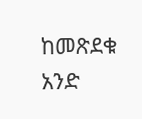ከመጽደቁ አንድ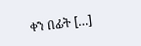ቀን በፊት […]